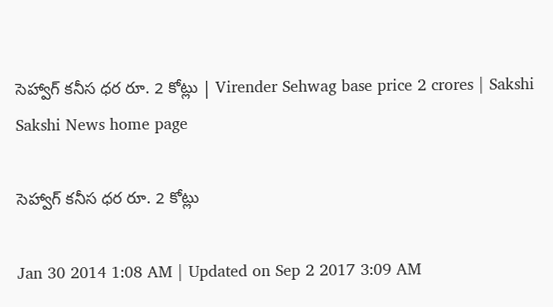సెహ్వాగ్ కనీస ధర రూ. 2 కోట్లు | Virender Sehwag base price 2 crores | Sakshi
Sakshi News home page

సెహ్వాగ్ కనీస ధర రూ. 2 కోట్లు

Jan 30 2014 1:08 AM | Updated on Sep 2 2017 3:09 AM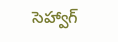సెహ్వాగ్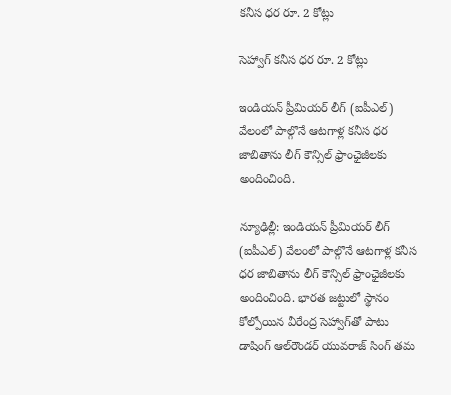కనీస ధర రూ. 2 కోట్లు

సెహ్వాగ్ కనీస ధర రూ. 2 కోట్లు

ఇండియన్ ప్రీమియర్ లీగ్ (ఐపీఎల్) వేలంలో పాల్గొనే ఆటగాళ్ల కనీస ధర జాబితాను లీగ్ కౌన్సిల్ ఫ్రాంఛైజీలకు అందించింది.

న్యూఢిల్లీ: ఇండియన్ ప్రీమియర్ లీగ్ (ఐపీఎల్) వేలంలో పాల్గొనే ఆటగాళ్ల కనీస ధర జాబితాను లీగ్ కౌన్సిల్ ఫ్రాంఛైజీలకు అందించింది. భారత జట్టులో స్థానం కోల్పోయిన వీరేంద్ర సెహ్వాగ్‌తో పాటు డాషింగ్ ఆల్‌రౌండర్ యువరాజ్ సింగ్ తమ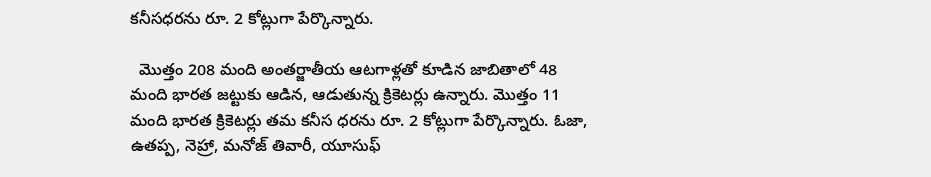కనీసధరను రూ. 2 కోట్లుగా పేర్కొన్నారు.

  మొత్తం 208 మంది అంతర్జాతీయ ఆటగాళ్లతో కూడిన జాబితాలో 48 మంది భారత జట్టుకు ఆడిన, ఆడుతున్న క్రికెటర్లు ఉన్నారు. మొత్తం 11 మంది భారత క్రికెటర్లు తమ కనీస ధరను రూ. 2 కోట్లుగా పేర్కొన్నారు. ఓజా, ఉతప్ప, నెహ్రా, మనోజ్ తివారీ, యూసుఫ్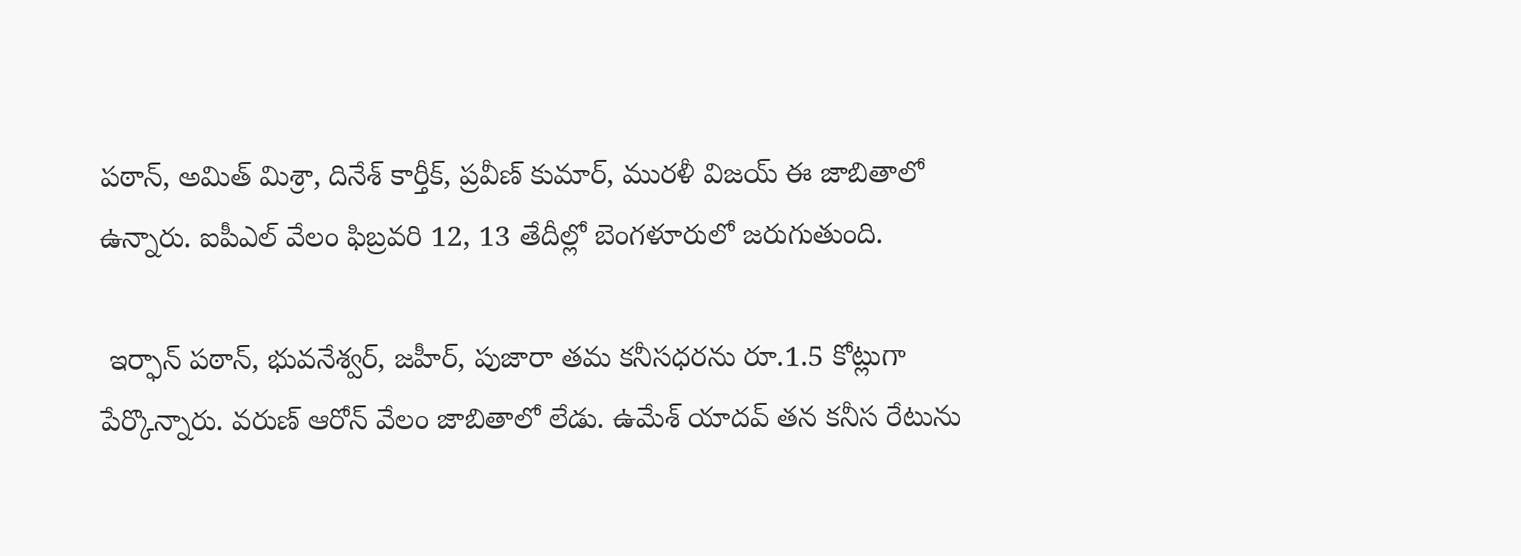పఠాన్, అమిత్ మిశ్రా, దినేశ్ కార్తీక్, ప్రవీణ్ కుమార్, మురళీ విజయ్ ఈ జాబితాలో ఉన్నారు. ఐపీఎల్ వేలం ఫిబ్రవరి 12, 13 తేదీల్లో బెంగళూరులో జరుగుతుంది.

 ఇర్ఫాన్ పఠాన్, భువనేశ్వర్, జహీర్, పుజారా తమ కనీసధరను రూ.1.5 కోట్లుగా పేర్కొన్నారు. వరుణ్ ఆరోన్ వేలం జాబితాలో లేడు. ఉమేశ్ యాదవ్ తన కనీస రేటును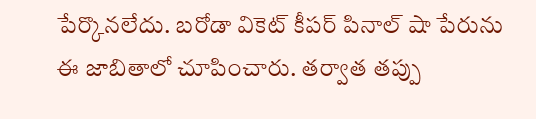పేర్కొనలేదు. బరోడా వికెట్ కీపర్ పినాల్ షా పేరును ఈ జాబితాలో చూపించారు. తర్వాత తప్పు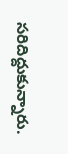సరిదిద్దుకున్నారు.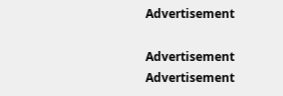Advertisement

Advertisement
Advertisement